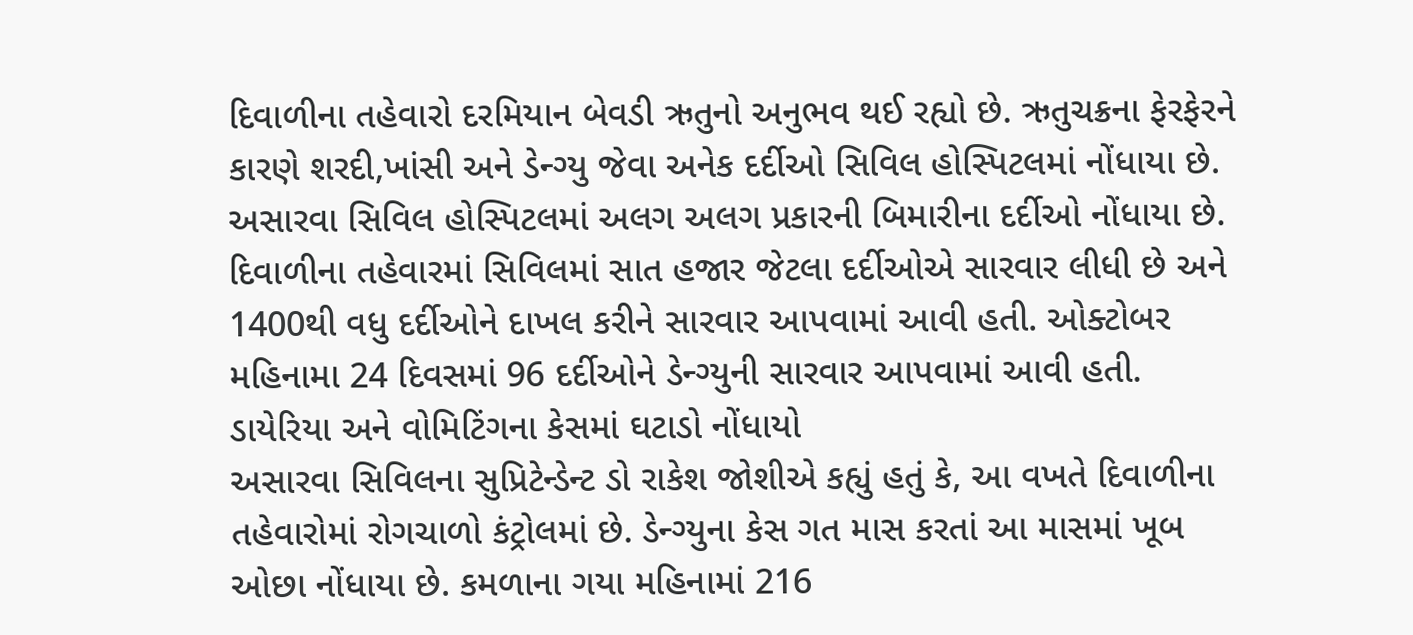દિવાળીના તહેવારો દરમિયાન બેવડી ઋતુનો અનુભવ થઈ રહ્યો છે. ઋતુચક્રના ફેરફેરને કારણે શરદી,ખાંસી અને ડેન્ગ્યુ જેવા અનેક દર્દીઓ સિવિલ હોસ્પિટલમાં નોંધાયા છે. અસારવા સિવિલ હોસ્પિટલમાં અલગ અલગ પ્રકારની બિમારીના દર્દીઓ નોંધાયા છે. દિવાળીના તહેવારમાં સિવિલમાં સાત હજાર જેટલા દર્દીઓએ સારવાર લીધી છે અને 1400થી વધુ દર્દીઓને દાખલ કરીને સારવાર આપવામાં આવી હતી. ઓક્ટોબર મહિનામા 24 દિવસમાં 96 દર્દીઓને ડેન્ગ્યુની સારવાર આપવામાં આવી હતી.
ડાયેરિયા અને વોમિટિંગના કેસમાં ઘટાડો નોંધાયો
અસારવા સિવિલના સુપ્રિટેન્ડેન્ટ ડો રાકેશ જોશીએ કહ્યું હતું કે, આ વખતે દિવાળીના તહેવારોમાં રોગચાળો કંટ્રોલમાં છે. ડેન્ગ્યુના કેસ ગત માસ કરતાં આ માસમાં ખૂબ ઓછા નોંધાયા છે. કમળાના ગયા મહિનામાં 216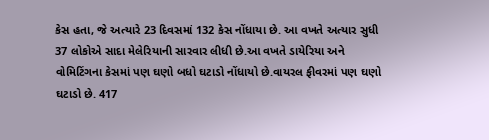કેસ હતા, જે અત્યારે 23 દિવસમાં 132 કેસ નોંધાયા છે. આ વખતે અત્યાર સુધી 37 લોકોએ સાદા મેલેરિયાની સારવાર લીધી છે.આ વખતે ડાયેરિયા અને વોમિટિંગના કેસમાં પણ ઘણો બધો ઘટાડો નોંધાયો છે.વાયરલ ફીવરમાં પણ ઘણો ઘટાડો છે. 417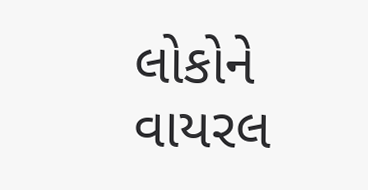લોકોને વાયરલ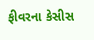ફીવરના કેસીસ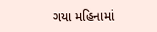ગયા મહિનામાં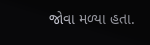જોવા મળ્યા હતા.